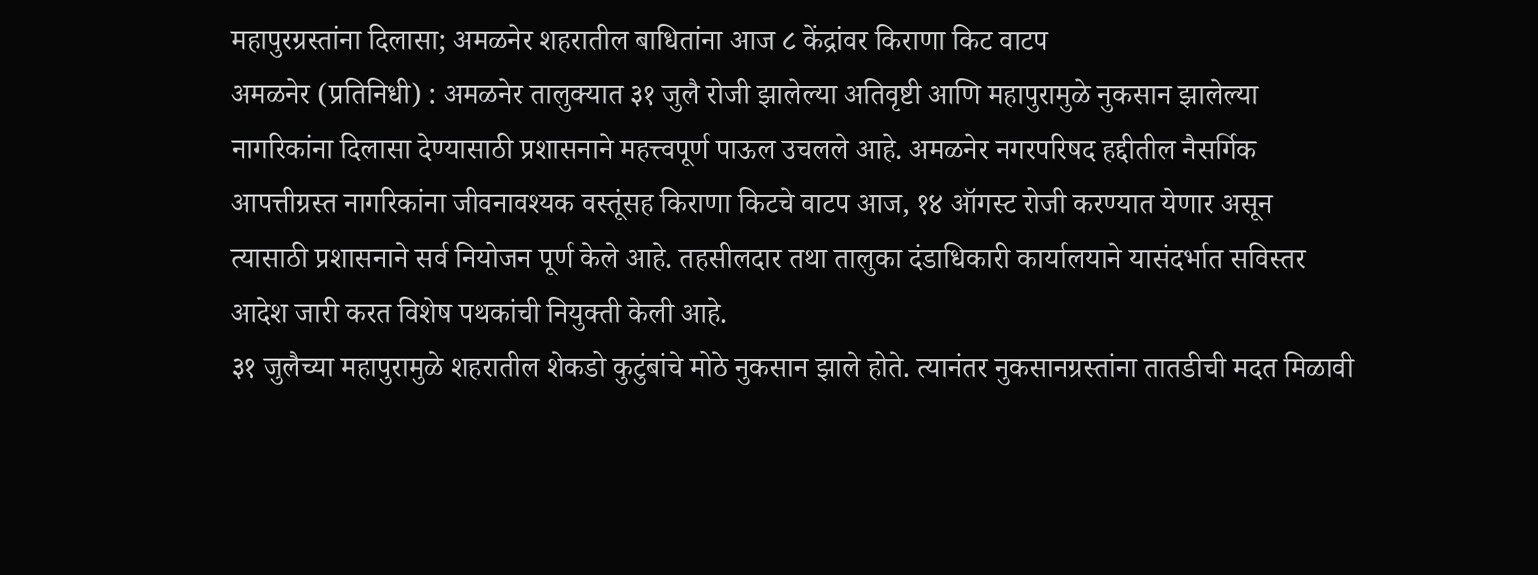महापुरग्रस्तांना दिलासा; अमळनेर शहरातील बाधितांना आज ८ केंद्रांवर किराणा किट वाटप
अमळनेर (प्रतिनिधी) : अमळनेर तालुक्यात ३१ जुलै रोजी झालेल्या अतिवृष्टी आणि महापुरामुळे नुकसान झालेल्या नागरिकांना दिलासा देण्यासाठी प्रशासनाने महत्त्वपूर्ण पाऊल उचलले आहे. अमळनेर नगरपरिषद हद्दीतील नैसर्गिक आपत्तीग्रस्त नागरिकांना जीवनावश्यक वस्तूंसह किराणा किटचे वाटप आज, १४ ऑगस्ट रोजी करण्यात येणार असून त्यासाठी प्रशासनाने सर्व नियोजन पूर्ण केले आहे. तहसीलदार तथा तालुका दंडाधिकारी कार्यालयाने यासंदर्भात सविस्तर आदेश जारी करत विशेष पथकांची नियुक्ती केली आहे.
३१ जुलैच्या महापुरामुळे शहरातील शेकडो कुटुंबांचे मोठे नुकसान झाले होते. त्यानंतर नुकसानग्रस्तांना तातडीची मदत मिळावी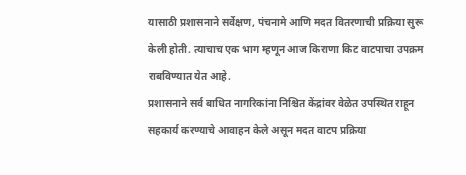यासाठी प्रशासनाने सर्वेक्षण, पंचनामे आणि मदत वितरणाची प्रक्रिया सुरू केली होती. त्याचाच एक भाग म्हणून आज किराणा किट वाटपाचा उपक्रम राबविण्यात येत आहे.
प्रशासनाने सर्व बाधित नागरिकांना निश्चित केंद्रांवर वेळेत उपस्थित राहून सहकार्य करण्याचे आवाहन केले असून मदत वाटप प्रक्रिया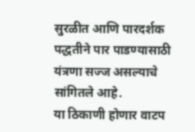सुरळीत आणि पारदर्शक पद्धतीने पार पाडण्यासाठी यंत्रणा सज्ज असल्याचे सांगितले आहे.
या ठिकाणी होणार वाटप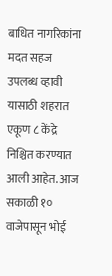बाधित नागरिकांना मदत सहज उपलब्ध व्हावी यासाठी शहरात एकूण ८ केंद्रे निश्चित करण्यात आली आहेत. आज सकाळी १० वाजेपासून भोई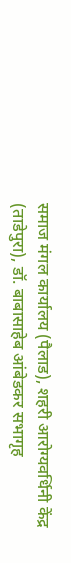समाज मंगल कार्यालय (पैलाड), शहरी आरोग्यवर्धिनी केंद्र (ताडेपुरा), डॉ. बाबासाहेब आंबेडकर सभागृह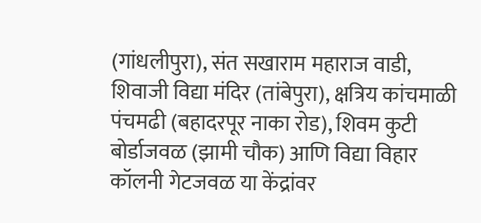(गांधलीपुरा), संत सखाराम महाराज वाडी, शिवाजी विद्या मंदिर (तांबेपुरा), क्षत्रिय कांचमाळी पंचमढी (बहादरपूर नाका रोड), शिवम कुटी बोर्डाजवळ (झामी चौक) आणि विद्या विहार कॉलनी गेटजवळ या केंद्रांवर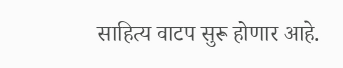साहित्य वाटप सुरू होणार आहे.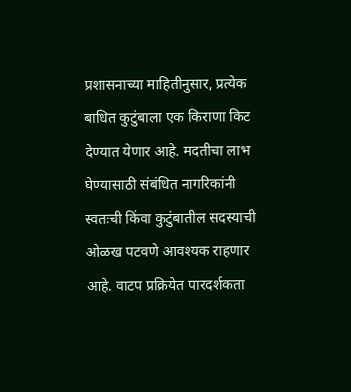प्रशासनाच्या माहितीनुसार, प्रत्येक बाधित कुटुंबाला एक किराणा किट देण्यात येणार आहे. मदतीचा लाभ घेण्यासाठी संबंधित नागरिकांनी स्वतःची किंवा कुटुंबातील सदस्याची ओळख पटवणे आवश्यक राहणार आहे. वाटप प्रक्रियेत पारदर्शकता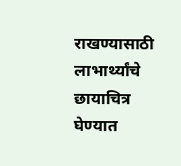राखण्यासाठी लाभार्थ्यांचे छायाचित्र घेण्यात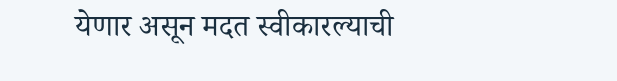येणार असून मदत स्वीकारल्याची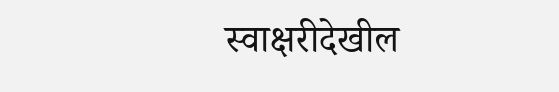स्वाक्षरीदेखील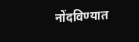नोंदविण्यात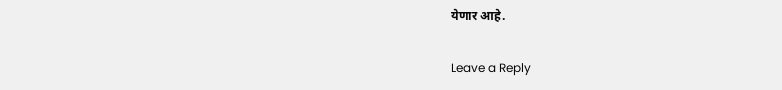येणार आहे.

Leave a Reply